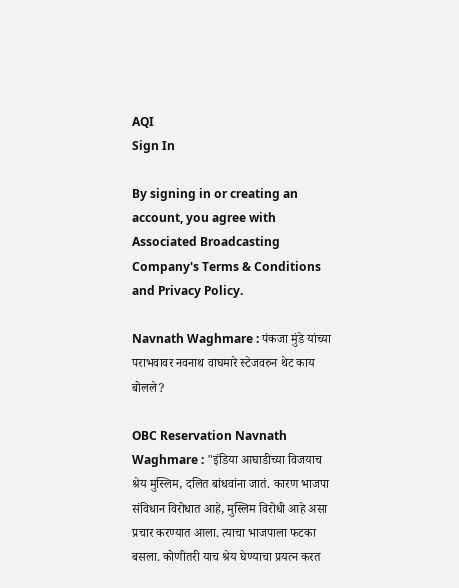AQI
Sign In

By signing in or creating an account, you agree with Associated Broadcasting Company's Terms & Conditions and Privacy Policy.

Navnath Waghmare : पंकजा मुंडे यांच्या पराभवावर नवनाथ वाघमारे स्टेजवरुन थेट काय बोलले?

OBC Reservation Navnath Waghmare : "इंडिया आघाडीच्या विजयाच श्रेय मुस्लिम, दलित बांधवांना जातं. कारण भाजपा संविधान विरोधात आहे, मुस्लिम विरोधी आहे असा प्रचार करण्यात आला. त्याचा भाजपाला फटका बसला. कोणीतरी याच श्रेय घेण्याचा प्रयत्न करत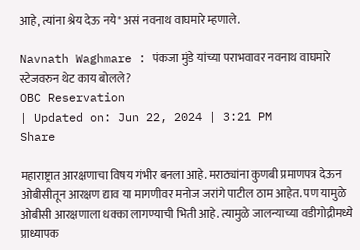आहे, त्यांना श्रेय देऊ नये" असं नवनाथ वाघमारे म्हणाले.

Navnath Waghmare : पंकजा मुंडे यांच्या पराभवावर नवनाथ वाघमारे स्टेजवरुन थेट काय बोलले?
OBC Reservation
| Updated on: Jun 22, 2024 | 3:21 PM
Share

महाराष्ट्रात आरक्षणाचा विषय गंभीर बनला आहे. मराठ्यांना कुणबी प्रमाणपत्र देऊन ओबीसीतून आरक्षण द्याव या मागणीवर मनोज जरांगे पाटील ठाम आहेत. पण यामुळे ओबीसी आरक्षणाला धक्का लागण्याची भिती आहे. त्यामुळे जालन्याच्या वडीगोद्रीमध्ये प्राध्यापक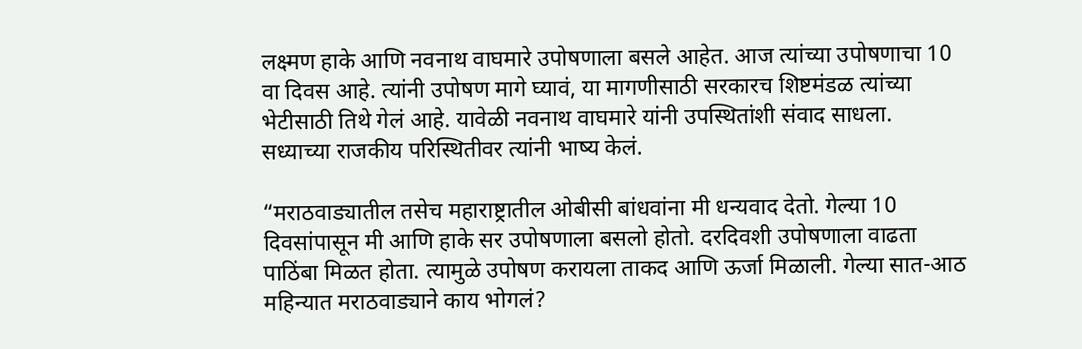लक्ष्मण हाके आणि नवनाथ वाघमारे उपोषणाला बसले आहेत. आज त्यांच्या उपोषणाचा 10 वा दिवस आहे. त्यांनी उपोषण मागे घ्यावं, या मागणीसाठी सरकारच शिष्टमंडळ त्यांच्या भेटीसाठी तिथे गेलं आहे. यावेळी नवनाथ वाघमारे यांनी उपस्थितांशी संवाद साधला. सध्याच्या राजकीय परिस्थितीवर त्यांनी भाष्य केलं.

“मराठवाड्यातील तसेच महाराष्ट्रातील ओबीसी बांधवांना मी धन्यवाद देतो. गेल्या 10 दिवसांपासून मी आणि हाके सर उपोषणाला बसलो होतो. दरदिवशी उपोषणाला वाढता पाठिंबा मिळत होता. त्यामुळे उपोषण करायला ताकद आणि ऊर्जा मिळाली. गेल्या सात-आठ महिन्यात मराठवाड्याने काय भोगलं?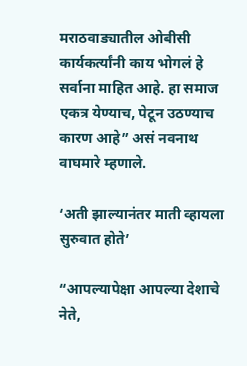मराठवाड्यातील ओबीसी कार्यकर्त्यांनी काय भोगलं हे सर्वाना माहित आहे. हा समाज एकत्र येण्याच, पेटून उठण्याच कारण आहे” असं नवनाथ वाघमारे म्हणाले.

‘अती झाल्यानंतर माती व्हायला सुरुवात होते’

“आपल्यापेक्षा आपल्या देशाचे नेते,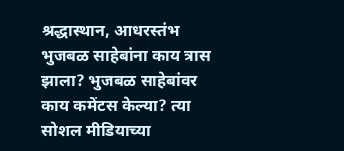श्रद्धास्थान, आधरस्तंभ भुजबळ साहेबांना काय त्रास झाला? भुजबळ साहेबांवर काय कमेंटस केल्या? त्या सोशल मीडियाच्या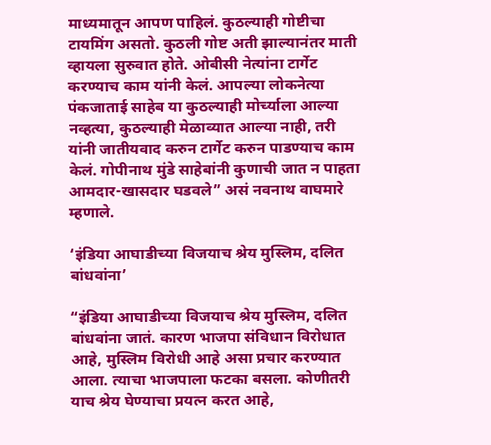माध्यमातून आपण पाहिलं. कुठल्याही गोष्टीचा टायमिंग असतो. कुठली गोष्ट अती झाल्यानंतर माती व्हायला सुरुवात होते. ओबीसी नेत्यांना टार्गेट करण्याच काम यांनी केलं. आपल्या लोकनेत्या पंकजाताई साहेब या कुठल्याही मोर्च्याला आल्या नव्हत्या, कुठल्याही मेळाव्यात आल्या नाही, तरी यांनी जातीयवाद करुन टार्गेट करुन पाडण्याच काम केलं. गोपीनाथ मुंडे साहेबांनी कुणाची जात न पाहता आमदार-खासदार घडवले” असं नवनाथ वाघमारे म्हणाले.

‘इंडिया आघाडीच्या विजयाच श्रेय मुस्लिम, दलित बांधवांना’

“इंडिया आघाडीच्या विजयाच श्रेय मुस्लिम, दलित बांधवांना जातं. कारण भाजपा संविधान विरोधात आहे, मुस्लिम विरोधी आहे असा प्रचार करण्यात आला. त्याचा भाजपाला फटका बसला. कोणीतरी याच श्रेय घेण्याचा प्रयत्न करत आहे,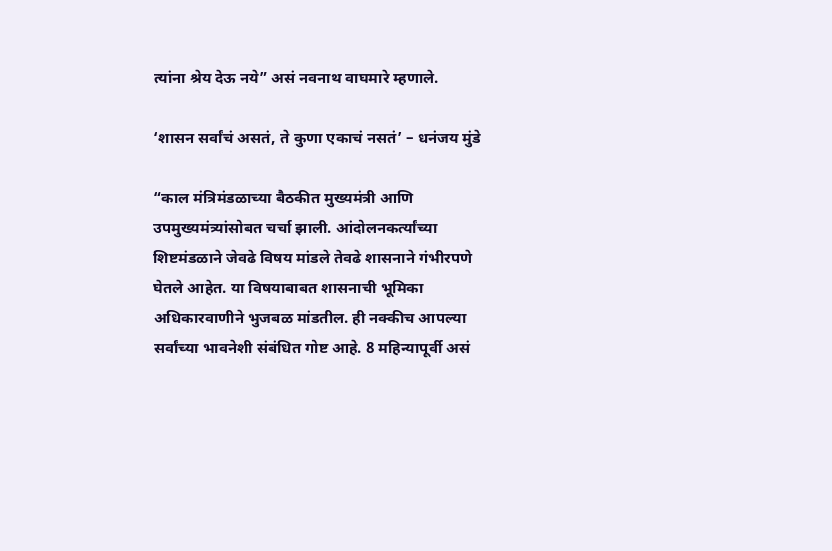त्यांना श्रेय देऊ नये” असं नवनाथ वाघमारे म्हणाले.

‘शासन सर्वांचं असतं, ते कुणा एकाचं नसतं’ – धनंजय मुंडे

“काल मंत्रिमंडळाच्या बैठकीत मुख्यमंत्री आणि उपमुख्यमंत्र्यांसोबत चर्चा झाली. आंदोलनकर्त्यांच्या शिष्टमंडळाने जेवढे विषय मांडले तेवढे शासनाने गंभीरपणे घेतले आहेत. या विषयाबाबत शासनाची भूमिका अधिकारवाणीने भुजबळ मांडतील. ही नक्कीच आपल्या सर्वांच्या भावनेशी संबंधित गोष्ट आहे. 8 महिन्यापूर्वी असं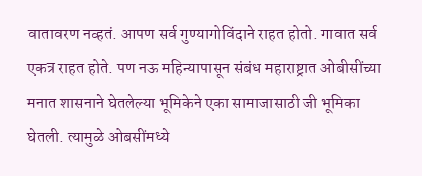वातावरण नव्हतं. आपण सर्व गुण्यागोविंदाने राहत होतो. गावात सर्व एकत्र राहत होते. पण नऊ महिन्यापासून संबंध महाराष्ट्रात ओबीसींच्या मनात शासनाने घेतलेल्या भूमिकेने एका सामाजासाठी जी भूमिका घेतली. त्यामुळे ओबसींमध्ये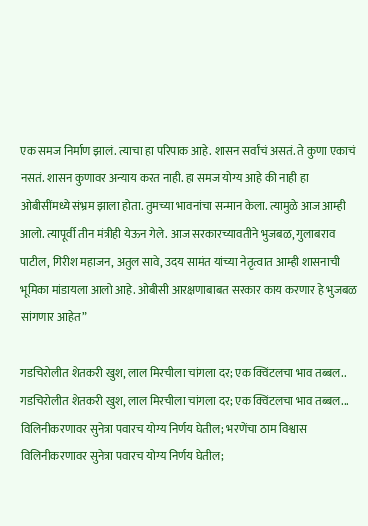एक समज निर्माण झालं. त्याचा हा परिपाक आहे. शासन सर्वांचं असतं. ते कुणा एकाचं नसतं. शासन कुणावर अन्याय करत नाही. हा समज योग्य आहे की नाही हा ओबीसींमध्ये संभ्रम झाला होता. तुमच्या भावनांचा सन्मान केला. त्यामुळे आज आम्ही आलो. त्यापूर्वी तीन मंत्रीही येऊन गेले. आज सरकारच्यावतीने भुजबळ, गुलाबराव पाटील, गिरीश महाजन, अतुल सावे, उदय सामंत यांच्या नेतृत्वात आम्ही शासनाची भूमिका मांडायला आलो आहे. ओबीसी आरक्षणाबाबत सरकार काय करणार हे भुजबळ सांगणार आहेत”

गडचिरोलीत शेतकरी खुश, लाल मिरचीला चांगला दर; एक क्विंटलचा भाव तब्बल..
गडचिरोलीत शेतकरी खुश, लाल मिरचीला चांगला दर; एक क्विंटलचा भाव तब्बल...
विलिनीकरणावर सुनेत्रा पवारच योग्य निर्णय घेतील; भरणेंचा ठाम विश्वास
विलिनीकरणावर सुनेत्रा पवारच योग्य निर्णय घेतील;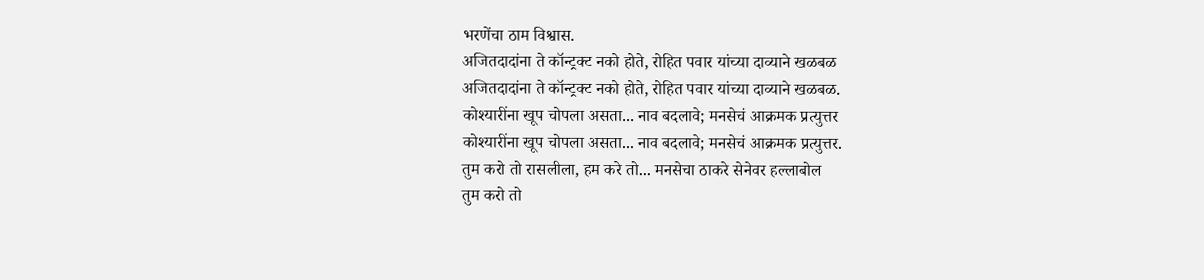भरणेंचा ठाम विश्वास.
अजितदादांना ते कॉन्ट्रक्ट नको होते, रोहित पवार यांच्या दाव्याने खळबळ
अजितदादांना ते कॉन्ट्रक्ट नको होते, रोहित पवार यांच्या दाव्याने खळबळ.
कोश्यारींना खूप चोपला असता... नाव बदलावे; मनसेचं आक्रमक प्रत्युत्तर
कोश्यारींना खूप चोपला असता... नाव बदलावे; मनसेचं आक्रमक प्रत्युत्तर.
तुम करो तो रासलीला, हम करे तो... मनसेचा ठाकरे सेनेवर हल्लाबोल
तुम करो तो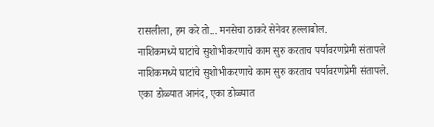रासलीला, हम करे तो... मनसेचा ठाकरे सेनेवर हल्लाबोल.
नाशिकमध्ये घाटांचे सुशोभीकरणाचे काम सुरु करताच पर्यावरणप्रेमी संतापले
नाशिकमध्ये घाटांचे सुशोभीकरणाचे काम सुरु करताच पर्यावरणप्रेमी संतापले.
एका डोळ्यात आनंद, एका डोळ्यात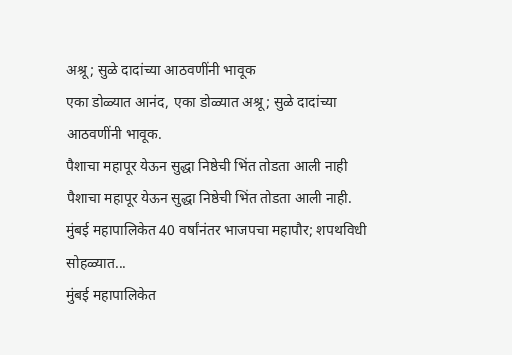अश्रू; सुळे दादांच्या आठवणींनी भावूक
एका डोळ्यात आनंद, एका डोळ्यात अश्रू; सुळे दादांच्या आठवणींनी भावूक.
पैशाचा महापूर येऊन सुद्धा निष्ठेची भिंत तोडता आली नाही
पैशाचा महापूर येऊन सुद्धा निष्ठेची भिंत तोडता आली नाही.
मुंबई महापालिकेत 40 वर्षांनंतर भाजपचा महापौर; शपथविधी सोहळ्यात...
मुंबई महापालिकेत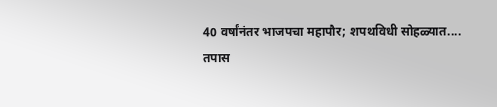40 वर्षांनंतर भाजपचा महापौर; शपथविधी सोहळ्यात....
तपास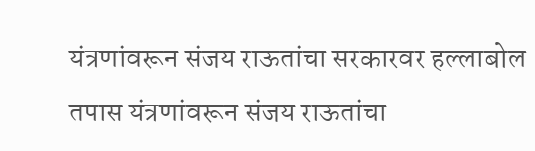यंत्रणांवरून संजय राऊतांचा सरकारवर हल्लाबोल
तपास यंत्रणांवरून संजय राऊतांचा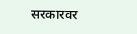सरकारवर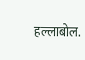हल्लाबोल.